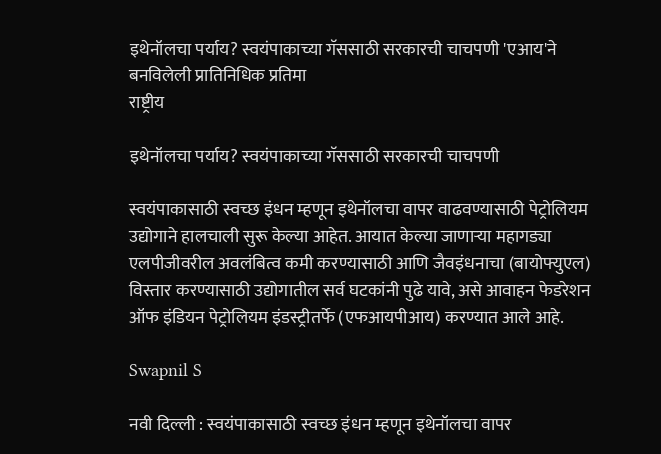इथेनॉलचा पर्याय? स्वयंपाकाच्या गॅससाठी सरकारची चाचपणी 'एआय'ने बनविलेली प्रातिनिधिक प्रतिमा
राष्ट्रीय

इथेनॉलचा पर्याय? स्वयंपाकाच्या गॅससाठी सरकारची चाचपणी

स्वयंपाकासाठी स्वच्छ इंधन म्हणून इथेनॉलचा वापर वाढवण्यासाठी पेट्रोलियम उद्योगाने हालचाली सुरू केल्या आहेत. आयात केल्या जाणाऱ्या महागड्या एलपीजीवरील अवलंबित्व कमी करण्यासाठी आणि जैवइंधनाचा (बायोफ्युएल) विस्तार करण्यासाठी उद्योगातील सर्व घटकांनी पुढे यावे, असे आवाहन फेडरेशन ऑफ इंडियन पेट्रोलियम इंडस्ट्रीतर्फे (एफआयपीआय) करण्यात आले आहे.

Swapnil S

नवी दिल्ली : स्वयंपाकासाठी स्वच्छ इंधन म्हणून इथेनॉलचा वापर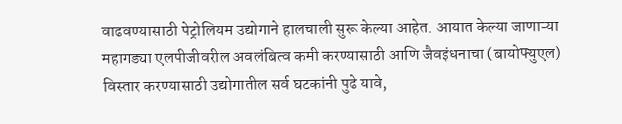वाढवण्यासाठी पेट्रोलियम उद्योगाने हालचाली सुरू केल्या आहेत. आयात केल्या जाणाऱ्या महागड्या एलपीजीवरील अवलंबित्व कमी करण्यासाठी आणि जैवइंधनाचा (बायोफ्युएल) विस्तार करण्यासाठी उद्योगातील सर्व घटकांनी पुढे यावे,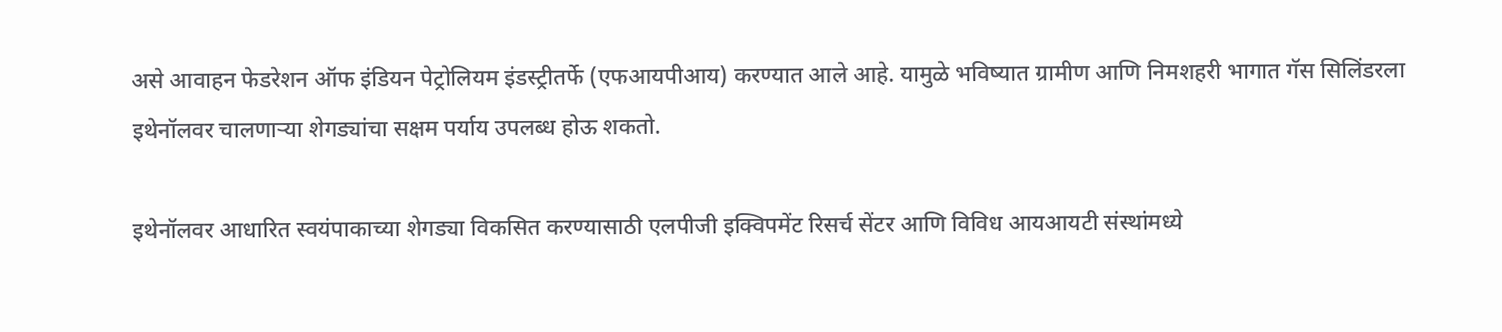असे आवाहन फेडरेशन ऑफ इंडियन पेट्रोलियम इंडस्ट्रीतर्फे (एफआयपीआय) करण्यात आले आहे. यामुळे भविष्यात ग्रामीण आणि निमशहरी भागात गॅस सिलिंडरला इथेनॉलवर चालणाऱ्या शेगड्यांचा सक्षम पर्याय उपलब्ध होऊ शकतो.

इथेनॉलवर आधारित स्वयंपाकाच्या शेगड्या विकसित करण्यासाठी एलपीजी इक्विपमेंट रिसर्च सेंटर आणि विविध आयआयटी संस्थांमध्ये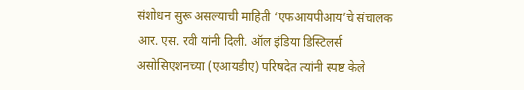संशोधन सुरू असल्याची माहिती ‘एफआयपीआय’चे संचालक आर. एस. रवी यांनी दिली. ऑल इंडिया डिस्टिलर्स असोसिएशनच्या (एआयडीए) परिषदेत त्यांनी स्पष्ट केले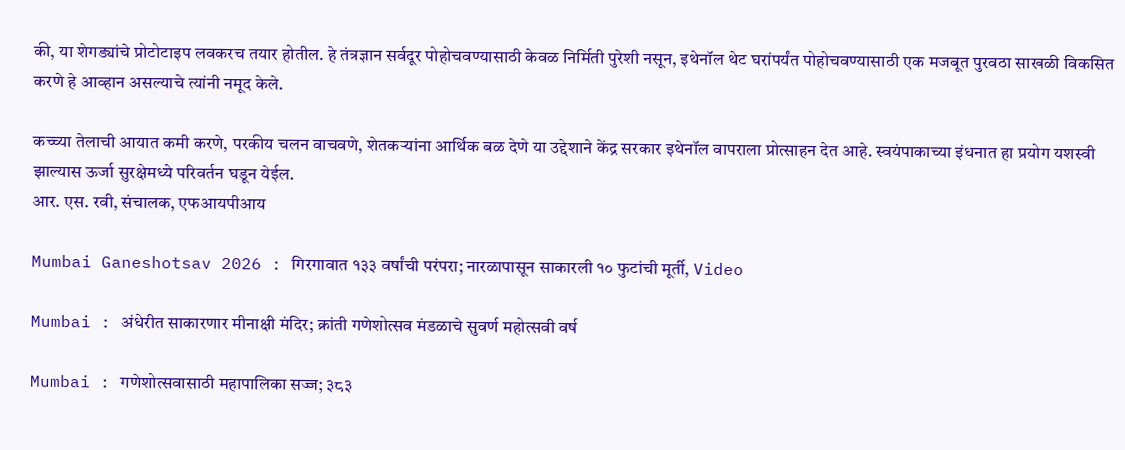की, या शेगड्यांचे प्रोटोटाइप लवकरच तयार होतील. हे तंत्रज्ञान सर्वदूर पोहोचवण्यासाठी केवळ निर्मिती पुरेशी नसून, इथेनॉल थेट घरांपर्यंत पोहोचवण्यासाठी एक मजबूत पुरवठा साखळी विकसित करणे हे आव्हान असल्याचे त्यांनी नमूद केले.

कच्च्या तेलाची आयात कमी करणे, परकीय चलन वाचवणे, शेतकऱ्यांना आर्थिक बळ देणे या उद्देशाने केंद्र सरकार इथेनॉल वापराला प्रोत्साहन देत आहे. स्वयंपाकाच्या इंधनात हा प्रयोग यशस्वी झाल्यास ऊर्जा सुरक्षेमध्ये परिवर्तन घडून येईल.
आर. एस. रवी, संचालक, एफआयपीआय

Mumbai Ganeshotsav 2026 : गिरगावात १३३ वर्षांची परंपरा; नारळापासून साकारली १० फुटांची मूर्ती, Video

Mumbai : अंधेरीत साकारणार मीनाक्षी मंदिर; क्रांती गणेशोत्सव मंडळाचे सुवर्ण महोत्सवी वर्ष

Mumbai : गणेशोत्सवासाठी महापालिका सज्ज; ३८३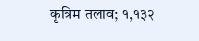कृत्रिम तलाव; १,१३२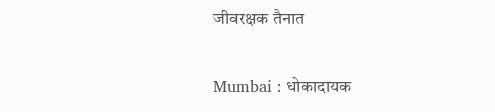जीवरक्षक तैनात

Mumbai : धोकादायक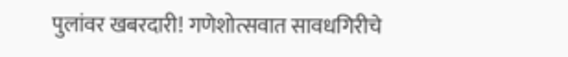पुलांवर खबरदारी! गणेशोत्सवात सावधगिरीचे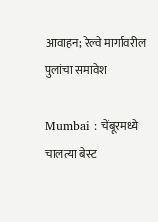आवाहन; रेल्वे मार्गावरील पुलांचा समावेश

Mumbai : चेंबूरमध्ये चालत्या बेस्ट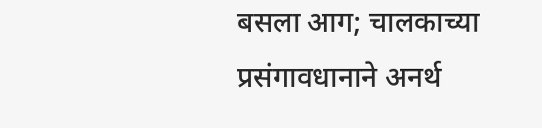बसला आग; चालकाच्या प्रसंगावधानाने अनर्थ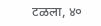टळला, ४०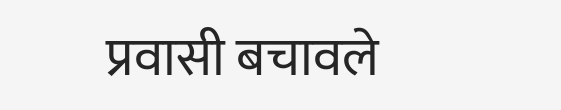प्रवासी बचावले